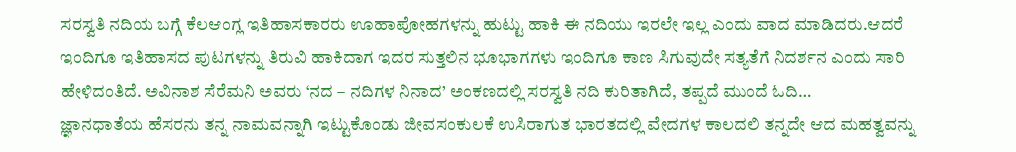ಸರಸ್ವತಿ ನದಿಯ ಬಗ್ಗೆ ಕೆಲಆಂಗ್ಲ ಇತಿಹಾಸಕಾರರು ಊಹಾಪೋಹಗಳನ್ನು ಹುಟ್ಟು ಹಾಕಿ ಈ ನದಿಯು ಇರಲೇ ಇಲ್ಲ ಎಂದು ವಾದ ಮಾಡಿದರು.ಆದರೆ ಇಂದಿಗೂ ಇತಿಹಾಸದ ಪುಟಗಳನ್ನು ತಿರುವಿ ಹಾಕಿದಾಗ ಇದರ ಸುತ್ತಲಿನ ಭೂಭಾಗಗಳು ಇಂದಿಗೂ ಕಾಣ ಸಿಗುವುದೇ ಸತ್ಯತೆಗೆ ನಿದರ್ಶನ ಎಂದು ಸಾರಿ ಹೇಳಿದಂತಿದೆ. ಅವಿನಾಶ ಸೆರೆಮನಿ ಅವರು ‘ನದ – ನದಿಗಳ ನಿನಾದ’ ಅಂಕಣದಲ್ಲಿ ಸರಸ್ವತಿ ನದಿ ಕುರಿತಾಗಿದೆ, ತಪ್ಪದೆ ಮುಂದೆ ಓದಿ…
ಜ್ಞಾನಧಾತೆಯ ಹೆಸರನು ತನ್ನ ನಾಮವನ್ನಾಗಿ ಇಟ್ಟುಕೊಂಡು ಜೀವಸಂಕುಲಕೆ ಉಸಿರಾಗುತ ಭಾರತದಲ್ಲಿ ವೇದಗಳ ಕಾಲದಲಿ ತನ್ನದೇ ಆದ ಮಹತ್ವವನ್ನು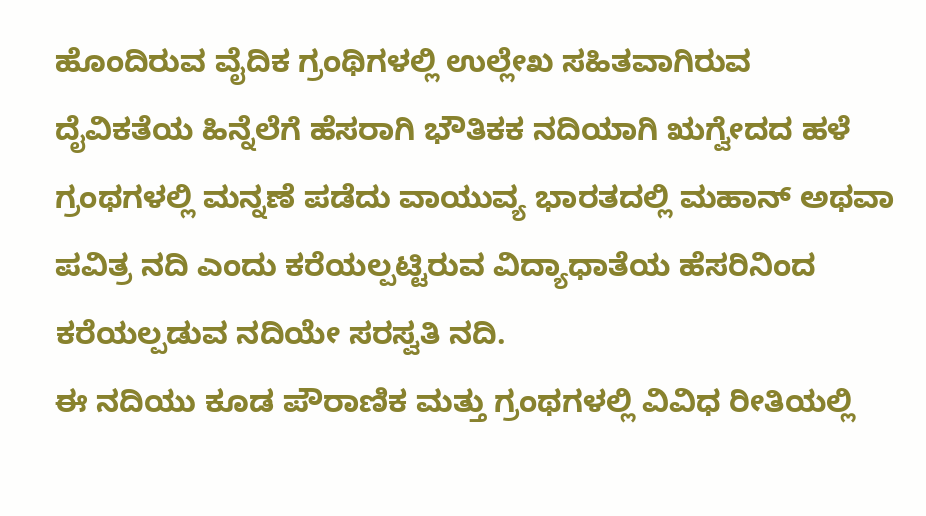ಹೊಂದಿರುವ ವೈದಿಕ ಗ್ರಂಥಿಗಳಲ್ಲಿ ಉಲ್ಲೇಖ ಸಹಿತವಾಗಿರುವ ದೈವಿಕತೆಯ ಹಿನ್ನೆಲೆಗೆ ಹೆಸರಾಗಿ ಭೌತಿಕಕ ನದಿಯಾಗಿ ಋಗ್ವೇದದ ಹಳೆ ಗ್ರಂಥಗಳಲ್ಲಿ ಮನ್ನಣೆ ಪಡೆದು ವಾಯುವ್ಯ ಭಾರತದಲ್ಲಿ ಮಹಾನ್ ಅಥವಾ ಪವಿತ್ರ ನದಿ ಎಂದು ಕರೆಯಲ್ಪಟ್ಟಿರುವ ವಿದ್ಯಾಧಾತೆಯ ಹೆಸರಿನಿಂದ ಕರೆಯಲ್ಪಡುವ ನದಿಯೇ ಸರಸ್ವತಿ ನದಿ.
ಈ ನದಿಯು ಕೂಡ ಪೌರಾಣಿಕ ಮತ್ತು ಗ್ರಂಥಗಳಲ್ಲಿ ವಿವಿಧ ರೀತಿಯಲ್ಲಿ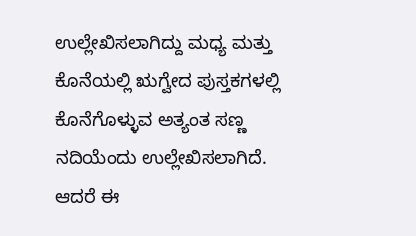ಉಲ್ಲೇಖಿಸಲಾಗಿದ್ದು ಮಧ್ಯ ಮತ್ತು ಕೊನೆಯಲ್ಲಿ ಋಗ್ವೇದ ಪುಸ್ತಕಗಳಲ್ಲಿ ಕೊನೆಗೊಳ್ಳುವ ಅತ್ಯಂತ ಸಣ್ಣ ನದಿಯೆಂದು ಉಲ್ಲೇಖಿಸಲಾಗಿದೆ. ಆದರೆ ಈ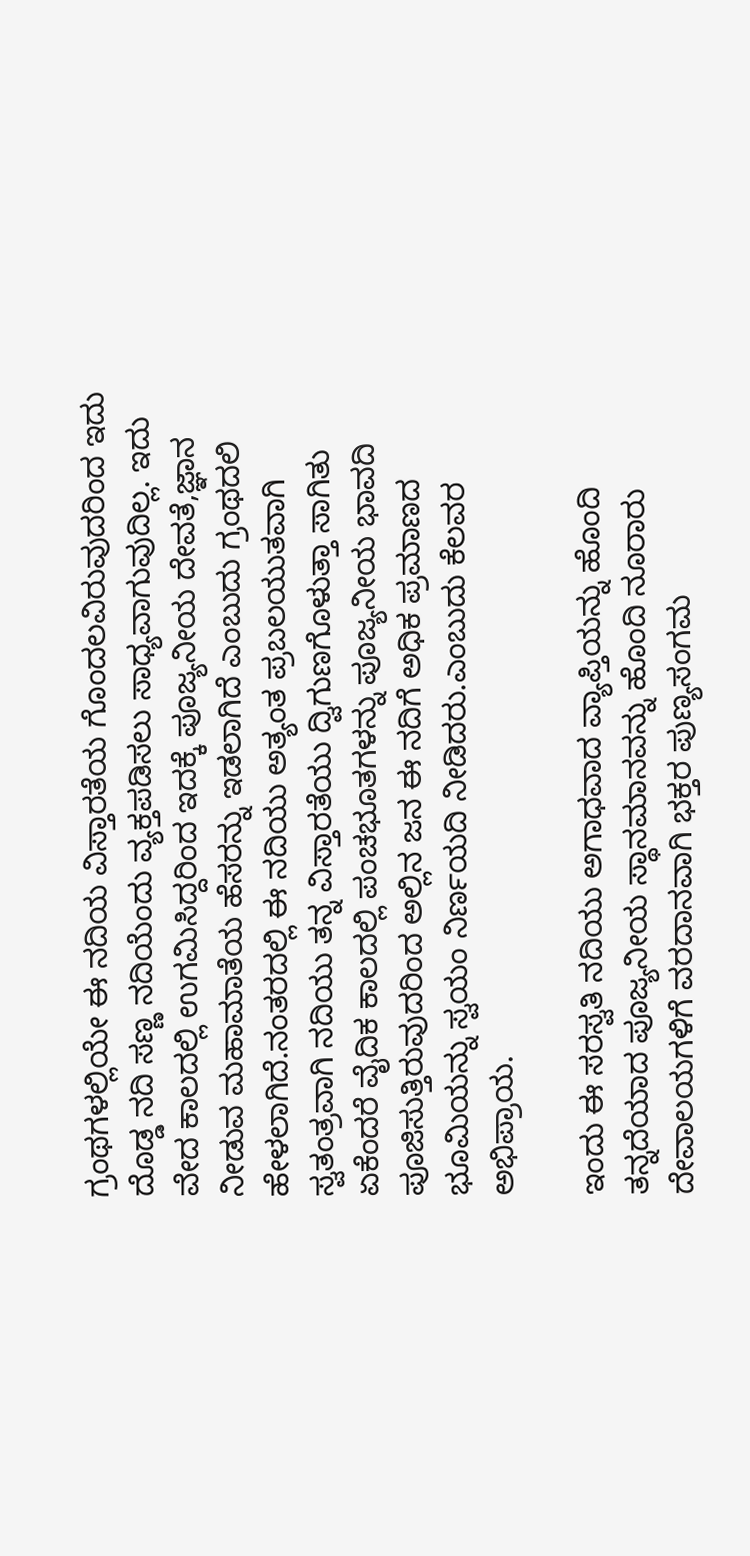ಗ್ರಂಥಗಳಲ್ಲಿಯೇ ಈ ನದಿಯ ವಿಸ್ತಾರತೆಯ ಗೊಂದಲವಿರುವುದರಿಂದ ಇದು ದೊಡ್ಡ ನದಿ ಸಣ್ಣ ನದಿಯೆಂದು ವ್ಯಕ್ತಪಡಿಸಲು ಸಾಧ್ಯವಾಗುವುದಿಲ್ಲ. ಇದು ವೇದ ಕಾಲದಲ್ಲಿ ಉಗಮಿಸಿದ್ದರಿಂದ ಇದಕ್ಕೆ ಪೂಜ್ಯನೀಯ ದೇವತೆ,ಜ್ಞಾನ ನೀಡುವ ಮಹಾಮಾತೆಯ ಹೆಸರನ್ನು ಇಡಲಾಗಿದೆ ಎಂಬುದು ಗ್ರಂಥದಲಿ ಹೇಳಲಾಗಿದೆ.ನಂತರದಲ್ಲಿ ಈ ನದಿಯು ಅತ್ಯಂತ ಪ್ರಬಲಯುತವಾಗಿ ಸ್ವತಂತ್ರವಾಗಿ ನದಿಯು ತನ್ನ ವಿಸ್ತಾರತೆಯು ದ್ವಿಗುಣಗೊಳುತ್ತಾ ಸಾಗಿತು ಏಕೆಂದರೆ ವೈದಿಕ ಕಾಲದಲ್ಲಿ ಪಂಚಭೂತಗಳನ್ನು ಪೂಜ್ಯನೀಯ ಭಾವದಿ ಪೂಜಿಸುತ್ತಿರುವುದರಿಂದ ಅಲ್ಲಿನ ಜನ ಈ ನದಿಗೆ ಅಧಿಕ ಪ್ರಮಾಣದ ಭೂಮಿಯನ್ನು ಸ್ವಯಂ ನಿರ್ಣಯದಿ ನೀಡಿದರು.ಎಂಬುದು ಕೆಲವರ ಅಭಿಪ್ರಾಯ.

ಇಂದು ಈ ಸರಸ್ವತಿ ನದಿಯು ಅಗಾಧವಾದ ವ್ಯಾಪ್ತಿಯನ್ನು ಹೊಂದಿ ತನ್ನದೆಯಾದ ಪೂಜ್ಯನೀಯ ಸ್ಥಾನಮಾನವನ್ನು ಹೊಂದಿ ನೂರಾರು ದೇವಾಲಯಗಳಿಗೆ ವರದಾನವಾಗಿ ಭಕ್ತರ ಪುಣ್ಯಸಂಗಮ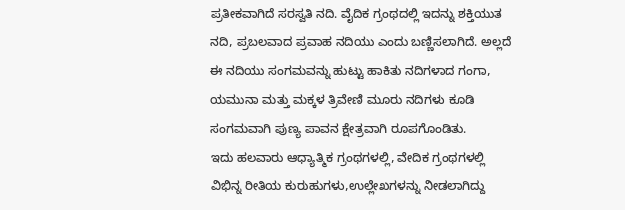ಪ್ರತೀಕವಾಗಿದೆ ಸರಸ್ವತಿ ನದಿ. ವೈದಿಕ ಗ್ರಂಥದಲ್ಲಿ ಇದನ್ನು ಶಕ್ತಿಯುತ ನದಿ, ಪ್ರಬಲವಾದ ಪ್ರವಾಹ ನದಿಯು ಎಂದು ಬಣ್ಣಿಸಲಾಗಿದೆ. ಅಲ್ಲದೆ ಈ ನದಿಯು ಸಂಗಮವನ್ನು ಹುಟ್ಟು ಹಾಕಿತು ನದಿಗಳಾದ ಗಂಗಾ, ಯಮುನಾ ಮತ್ತು ಮಕ್ಕಳ ತ್ರಿವೇಣಿ ಮೂರು ನದಿಗಳು ಕೂಡಿ ಸಂಗಮವಾಗಿ ಪುಣ್ಯ ಪಾವನ ಕ್ಷೇತ್ರವಾಗಿ ರೂಪಗೊಂಡಿತು.
ಇದು ಹಲವಾರು ಆಧ್ಯಾತ್ಮಿಕ ಗ್ರಂಥಗಳಲ್ಲಿ, ವೇದಿಕ ಗ್ರಂಥಗಳಲ್ಲಿ ವಿಭಿನ್ನ ರೀತಿಯ ಕುರುಹುಗಳು,ಉಲ್ಲೇಖಗಳನ್ನು ನೀಡಲಾಗಿದ್ದು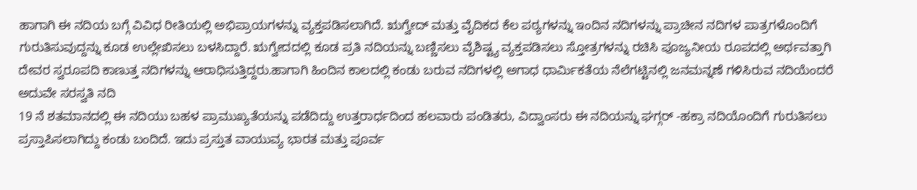ಹಾಗಾಗಿ ಈ ನದಿಯ ಬಗ್ಗೆ ವಿವಿಧ ರೀತಿಯಲ್ಲಿ ಅಭಿಪ್ರಾಯಗಳನ್ನು ವ್ಯಕ್ತಪಡಿಸಲಾಗಿದೆ. ಋಗ್ವೇದ್ ಮತ್ತು ವೈದಿಕದ ಕೆಲ ಪಠ್ಯಗಳನ್ನು ಇಂದಿನ ನದಿಗಳನ್ನು ಪ್ರಾಚೀನ ನದಿಗಳ ಪಾತ್ರಗಳೊಂದಿಗೆ ಗುರುತಿಸುವುದ್ದನ್ನು ಕೂಡ ಉಲ್ಲೇಖಿಸಲು ಬಳಸಿದ್ದಾರೆ. ಋಗ್ವೇದದಲ್ಲಿ ಕೂಡ ಪ್ರತಿ ನದಿಯನ್ನು ಬಣ್ಣಿಸಲು ವೈಶಿಷ್ಟ್ಯ ವ್ಯಕ್ತಪಡಿಸಲು ಸ್ತೋತ್ರಗಳನ್ನು ರಚಿಸಿ ಪೂಜ್ಯನೀಯ ರೂಪದಲ್ಲಿ ಅರ್ಥವತ್ತಾಗಿ ದೇವರ ಸ್ವರೂಪದಿ ಕಾಣುತ್ತ ನದಿಗಳನ್ನು ಆರಾಧಿಸುತ್ತಿದ್ದರು.ಹಾಗಾಗಿ ಹಿಂದಿನ ಕಾಲದಲ್ಲಿ ಕಂಡು ಬರುವ ನದಿಗಳಲ್ಲಿ ಅಗಾಧ ಧಾರ್ಮಿಕತೆಯ ನೆಲೆಗಟ್ಟಿನಲ್ಲಿ ಜನಮನ್ನಣೆ ಗಳಿಸಿರುವ ನದಿಯೆಂದರೆ ಅದುವೇ ಸರಸ್ವತಿ ನದಿ
19 ನೆ ಶತಮಾನದಲ್ಲಿ ಈ ನದಿಯು ಬಹಳ ಪ್ರಾಮುಖ್ಯತೆಯನ್ನು ಪಡೆದಿದ್ದು ಉತ್ತರಾರ್ಧದಿಂದ ಹಲವಾರು ಪಂಡಿತರು, ವಿದ್ವಾಂಸರು ಈ ನದಿಯನ್ನು ಘಗ್ಗರ್ -ಹಕ್ರಾ ನದಿಯೊಂದಿಗೆ ಗುರುತಿಸಲು ಪ್ರಸ್ತಾಪಿಸಲಾಗಿದ್ದು ಕಂಡು ಬಂದಿದೆ. ಇದು ಪ್ರಸ್ತುತ ವಾಯುವ್ಯ ಭಾರತ ಮತ್ತು ಪೂರ್ವ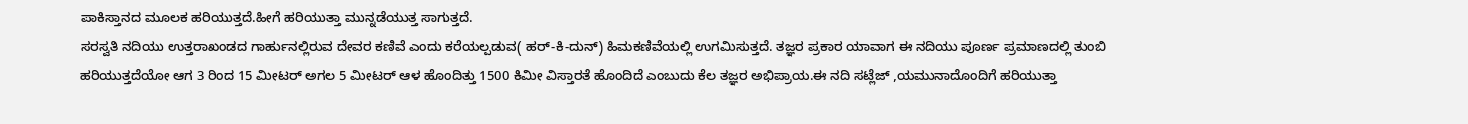ಪಾಕಿಸ್ತಾನದ ಮೂಲಕ ಹರಿಯುತ್ತದೆ.ಹೀಗೆ ಹರಿಯುತ್ತಾ ಮುನ್ನಡೆಯುತ್ತ ಸಾಗುತ್ತದೆ.
ಸರಸ್ವತಿ ನದಿಯು ಉತ್ತರಾಖಂಡದ ಗಾರ್ಹುನಲ್ಲಿರುವ ದೇವರ ಕಣಿವೆ ಎಂದು ಕರೆಯಲ್ಪಡುವ( ಹರ್-ಕಿ-ದುನ್) ಹಿಮಕಣಿವೆಯಲ್ಲಿ ಉಗಮಿಸುತ್ತದೆ. ತಜ್ಞರ ಪ್ರಕಾರ ಯಾವಾಗ ಈ ನದಿಯು ಪೂರ್ಣ ಪ್ರಮಾಣದಲ್ಲಿ ತುಂಬಿ ಹರಿಯುತ್ತದೆಯೋ ಆಗ 3 ರಿಂದ 15 ಮೀಟರ್ ಅಗಲ 5 ಮೀಟರ್ ಆಳ ಹೊಂದಿತ್ತು 1500 ಕಿಮೀ ವಿಸ್ತಾರತೆ ಹೊಂದಿದೆ ಎಂಬುದು ಕೆಲ ತಜ್ಞರ ಅಭಿಪ್ರಾಯ.ಈ ನದಿ ಸಟ್ಲೆಜ್ ,ಯಮುನಾದೊಂದಿಗೆ ಹರಿಯುತ್ತಾ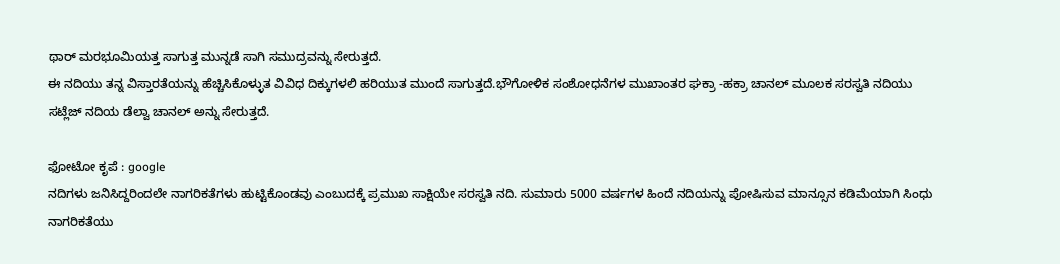ಥಾರ್ ಮರಭೂಮಿಯತ್ತ ಸಾಗುತ್ತ ಮುನ್ನಡೆ ಸಾಗಿ ಸಮುದ್ರವನ್ನು ಸೇರುತ್ತದೆ.
ಈ ನದಿಯು ತನ್ನ ವಿಸ್ತಾರತೆಯನ್ನು ಹೆಚ್ಚಿಸಿಕೊಳ್ಳುತ ವಿವಿಧ ದಿಕ್ಕುಗಳಲಿ ಹರಿಯುತ ಮುಂದೆ ಸಾಗುತ್ತದೆ.ಭೌಗೋಳಿಕ ಸಂಶೋಧನೆಗಳ ಮುಖಾಂತರ ಘಕ್ರಾ -ಹಕ್ರಾ ಚಾನಲ್ ಮೂಲಕ ಸರಸ್ವತಿ ನದಿಯು ಸಟ್ಲೆಜ್ ನದಿಯ ಡೆಲ್ವಾ ಚಾನಲ್ ಅನ್ನು ಸೇರುತ್ತದೆ.

ಫೋಟೋ ಕೃಪೆ : google
ನದಿಗಳು ಜನಿಸಿದ್ದರಿಂದಲೇ ನಾಗರಿಕತೆಗಳು ಹುಟ್ಟಿಕೊಂಡವು ಎಂಬುದಕ್ಕೆ ಪ್ರಮುಖ ಸಾಕ್ಷಿಯೇ ಸರಸ್ವತಿ ನದಿ. ಸುಮಾರು 5000 ವರ್ಷಗಳ ಹಿಂದೆ ನದಿಯನ್ನು ಪೋಷಿಸುವ ಮಾನ್ಸೂನ ಕಡಿಮೆಯಾಗಿ ಸಿಂಧು ನಾಗರಿಕತೆಯು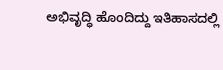ಅಭಿವೃದ್ಧಿ ಹೊಂದಿದ್ದು ಇತಿಹಾಸದಲ್ಲಿ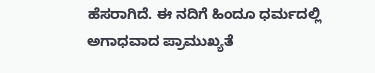ಹೆಸರಾಗಿದೆ. ಈ ನದಿಗೆ ಹಿಂದೂ ಧರ್ಮದಲ್ಲಿ ಅಗಾಧವಾದ ಪ್ರಾಮುಖ್ಯತೆ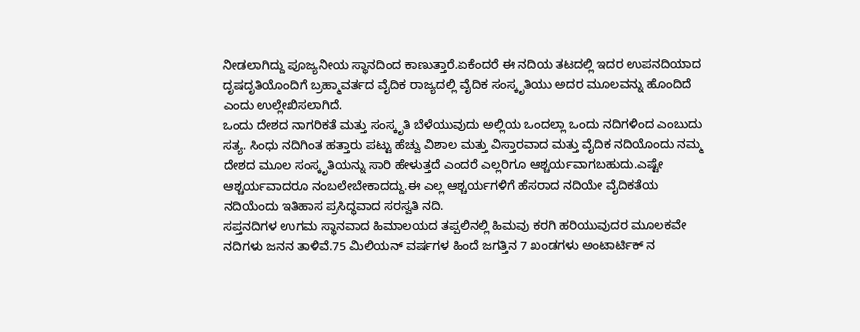ನೀಡಲಾಗಿದ್ದು ಪೂಜ್ಯನೀಯ ಸ್ಥಾನದಿಂದ ಕಾಣುತ್ತಾರೆ.ಏಕೆಂದರೆ ಈ ನದಿಯ ತಟದಲ್ಲಿ ಇದರ ಉಪನದಿಯಾದ ದೃಷದೃತಿಯೊಂದಿಗೆ ಬ್ರಹ್ಮಾವರ್ತದ ವೈದಿಕ ರಾಜ್ಯದಲ್ಲಿ ವೈದಿಕ ಸಂಸ್ಕೃತಿಯು ಅದರ ಮೂಲವನ್ನು ಹೊಂದಿದೆ ಎಂದು ಉಲ್ಲೇಖಿಸಲಾಗಿದೆ.
ಒಂದು ದೇಶದ ನಾಗರಿಕತೆ ಮತ್ತು ಸಂಸ್ಕೃತಿ ಬೆಳೆಯುವುದು ಅಲ್ಲಿಯ ಒಂದಲ್ಲಾ ಒಂದು ನದಿಗಳಿಂದ ಎಂಬುದು ಸತ್ಯ. ಸಿಂಧು ನದಿಗಿಂತ ಹತ್ತಾರು ಪಟ್ಟು ಹೆಚ್ವು ವಿಶಾಲ ಮತ್ತು ವಿಸ್ತಾರವಾದ ಮತ್ತು ವೈದಿಕ ನದಿಯೊಂದು ನಮ್ಮ ದೇಶದ ಮೂಲ ಸಂಸ್ಕೃತಿಯನ್ನು ಸಾರಿ ಹೇಳುತ್ತದೆ ಎಂದರೆ ಎಲ್ಲರಿಗೂ ಆಶ್ಚರ್ಯವಾಗಬಹುದು.ಎಷ್ಟೇ ಆಶ್ಚರ್ಯವಾದರೂ ನಂಬಲೇಬೇಕಾದದ್ದು.ಈ ಎಲ್ಲ ಆಶ್ಚರ್ಯಗಳಿಗೆ ಹೆಸರಾದ ನದಿಯೇ ವೈದಿಕತೆಯ ನದಿಯೆಂದು ಇತಿಹಾಸ ಪ್ರಸಿದ್ಧವಾದ ಸರಸ್ವತಿ ನದಿ.
ಸಪ್ತನದಿಗಳ ಉಗಮ ಸ್ಥಾನವಾದ ಹಿಮಾಲಯದ ತಪ್ಪಲಿನಲ್ಲಿ ಹಿಮವು ಕರಗಿ ಹರಿಯುವುದರ ಮೂಲಕವೇ ನದಿಗಳು ಜನನ ತಾಳಿವೆ.75 ಮಿಲಿಯನ್ ವರ್ಷಗಳ ಹಿಂದೆ ಜಗತ್ತಿನ 7 ಖಂಡಗಳು ಅಂಟಾರ್ಟಿಕ್ ನ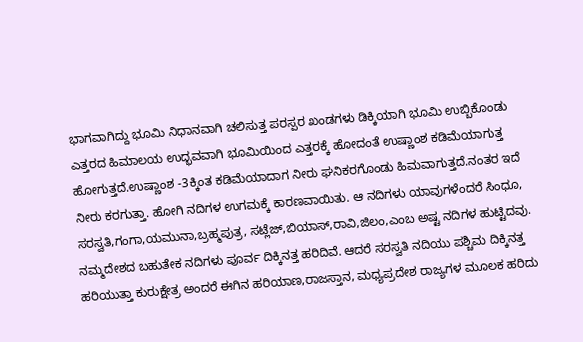ಭಾಗವಾಗಿದ್ದು ಭೂಮಿ ನಿಧಾನವಾಗಿ ಚಲಿಸುತ್ತ ಪರಸ್ಪರ ಖಂಡಗಳು ಡಿಕ್ಕಿಯಾಗಿ ಭೂಮಿ ಉಬ್ಬಿಕೊಂಡು ಎತ್ತರದ ಹಿಮಾಲಯ ಉದ್ಭವವಾಗಿ ಭೂಮಿಯಿಂದ ಎತ್ತರಕ್ಕೆ ಹೋದಂತೆ ಉಷ್ಣಾಂಶ ಕಡಿಮೆಯಾಗುತ್ತ ಹೋಗುತ್ತದೆ.ಉಷ್ಣಾಂಶ -3ಕ್ಕಿಂತ ಕಡಿಮೆಯಾದಾಗ ನೀರು ಘನಿಕರಗೊಂಡು ಹಿಮವಾಗುತ್ತದೆ.ನಂತರ ಇದೆ ನೀರು ಕರಗುತ್ತಾ. ಹೋಗಿ ನದಿಗಳ ಉಗಮಕ್ಕೆ ಕಾರಣವಾಯಿತು. ಆ ನದಿಗಳು ಯಾವುಗಳೆಂದರೆ ಸಿಂಧೂ, ಸರಸ್ವತಿ,ಗಂಗಾ,ಯಮುನಾ,ಬ್ರಹ್ಮಪುತ್ರ, ಸಟ್ಲೆಜ್,ಬಿಯಾಸ್,ರಾವಿ,ಜಿಲಂ,ಎಂಬ ಅಷ್ಟ ನದಿಗಳ ಹುಟ್ಟಿದವು.
ನಮ್ಮದೇಶದ ಬಹುತೇಕ ನದಿಗಳು ಪೂರ್ವ ದಿಕ್ಕಿನತ್ತ ಹರಿದಿವೆ. ಆದರೆ ಸರಸ್ವತಿ ನದಿಯು ಪಶ್ಚಿಮ ದಿಕ್ಕಿನತ್ತ ಹರಿಯುತ್ತಾ ಕುರುಕ್ಷೇತ್ರ ಅಂದರೆ ಈಗಿನ ಹರಿಯಾಣ,ರಾಜಸ್ತಾನ, ಮಧ್ಯಪ್ರದೇಶ ರಾಜ್ಯಗಳ ಮೂಲಕ ಹರಿದು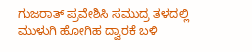ಗುಜರಾತ್ ಪ್ರವೇಶಿಸಿ ಸಮುದ್ರ ತಳದಲ್ಲಿ ಮುಳುಗಿ ಹೋಗಿಹ ದ್ವಾರಕೆ ಬಳಿ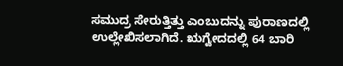ಸಮುದ್ರ ಸೇರುತ್ತಿತ್ತು ಎಂಬುದನ್ನು ಪುರಾಣದಲ್ಲಿ ಉಲ್ಲೇಖಿಸಲಾಗಿದೆ. ಋಗ್ವೇದದಲ್ಲಿ 64 ಬಾರಿ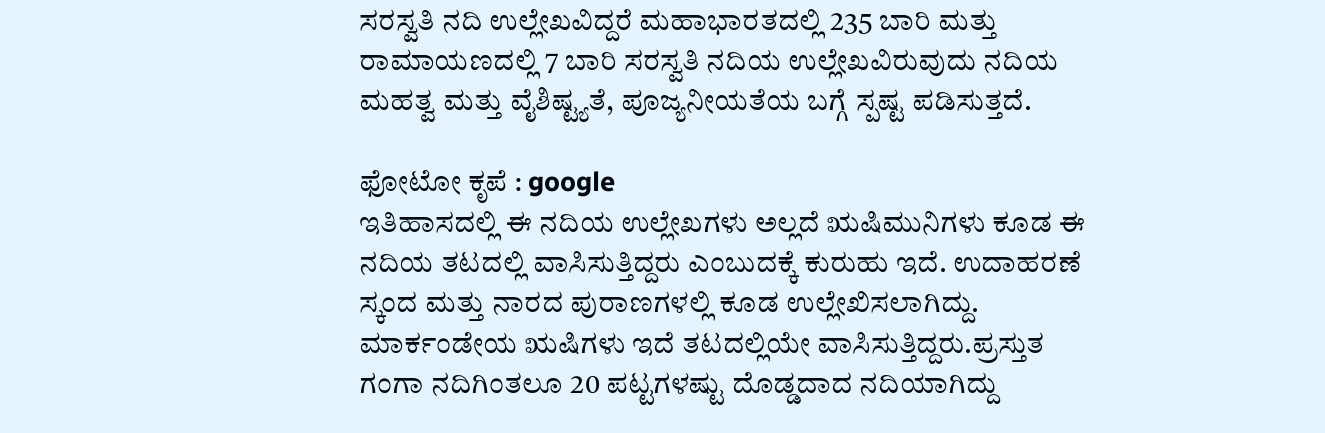ಸರಸ್ವತಿ ನದಿ ಉಲ್ಲೇಖವಿದ್ದರೆ ಮಹಾಭಾರತದಲ್ಲಿ 235 ಬಾರಿ ಮತ್ತು ರಾಮಾಯಣದಲ್ಲಿ 7 ಬಾರಿ ಸರಸ್ವತಿ ನದಿಯ ಉಲ್ಲೇಖವಿರುವುದು ನದಿಯ ಮಹತ್ವ ಮತ್ತು ವೈಶಿಷ್ಟ್ಯತೆ, ಪೂಜ್ಯನೀಯತೆಯ ಬಗ್ಗೆ ಸ್ಪಷ್ಟ ಪಡಿಸುತ್ತದೆ.

ಫೋಟೋ ಕೃಪೆ : google
ಇತಿಹಾಸದಲ್ಲಿ ಈ ನದಿಯ ಉಲ್ಲೇಖಗಳು ಅಲ್ಲದೆ ಋಷಿಮುನಿಗಳು ಕೂಡ ಈ ನದಿಯ ತಟದಲ್ಲಿ ವಾಸಿಸುತ್ತಿದ್ದರು ಎಂಬುದಕ್ಕೆ ಕುರುಹು ಇದೆ. ಉದಾಹರಣೆ ಸ್ಕಂದ ಮತ್ತು ನಾರದ ಪುರಾಣಗಳಲ್ಲಿ ಕೂಡ ಉಲ್ಲೇಖಿಸಲಾಗಿದ್ದು. ಮಾರ್ಕಂಡೇಯ ಋಷಿಗಳು ಇದೆ ತಟದಲ್ಲಿಯೇ ವಾಸಿಸುತ್ತಿದ್ದರು.ಪ್ರಸ್ತುತ ಗಂಗಾ ನದಿಗಿಂತಲೂ 20 ಪಟ್ಟಗಳಷ್ಟು ದೊಡ್ಡದಾದ ನದಿಯಾಗಿದ್ದು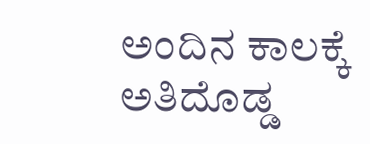ಅಂದಿನ ಕಾಲಕ್ಕೆ ಅತಿದೊಡ್ಡ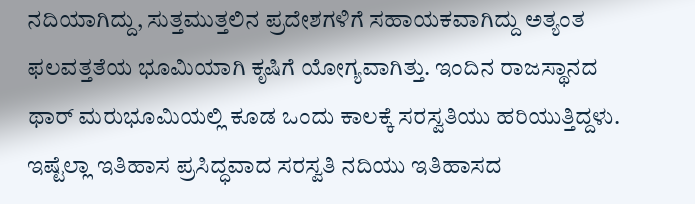ನದಿಯಾಗಿದ್ದು, ಸುತ್ತಮುತ್ತಲಿನ ಪ್ರದೇಶಗಳಿಗೆ ಸಹಾಯಕವಾಗಿದ್ದು ಅತ್ಯಂತ ಫಲವತ್ತತೆಯ ಭೂಮಿಯಾಗಿ ಕೃಷಿಗೆ ಯೋಗ್ಯವಾಗಿತ್ತು. ಇಂದಿನ ರಾಜಸ್ಥಾನದ ಥಾರ್ ಮರುಭೂಮಿಯಲ್ಲಿ ಕೂಡ ಒಂದು ಕಾಲಕ್ಕೆ ಸರಸ್ವತಿಯು ಹರಿಯುತ್ತಿದ್ದಳು.
ಇಷ್ಟೆಲ್ಲಾ ಇತಿಹಾಸ ಪ್ರಸಿದ್ಧವಾದ ಸರಸ್ವತಿ ನದಿಯು ಇತಿಹಾಸದ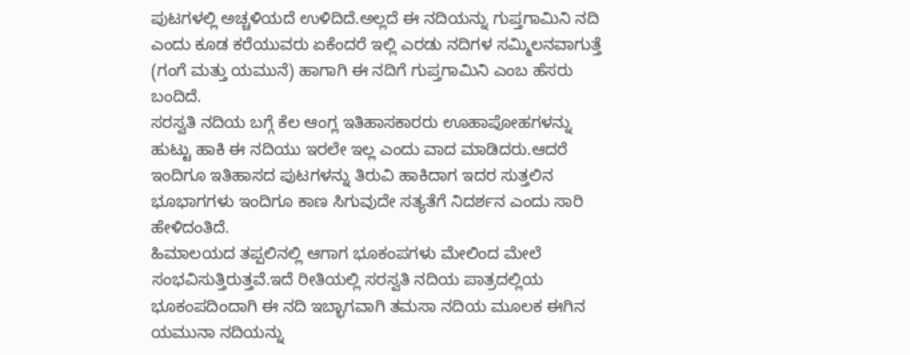ಪುಟಗಳಲ್ಲಿ ಅಚ್ಚಳಿಯದೆ ಉಳಿದಿದೆ.ಅಲ್ಲದೆ ಈ ನದಿಯನ್ನು ಗುಪ್ತಗಾಮಿನಿ ನದಿ ಎಂದು ಕೂಡ ಕರೆಯುವರು ಏಕೆಂದರೆ ಇಲ್ಲಿ ಎರಡು ನದಿಗಳ ಸಮ್ಮಿಲನವಾಗುತ್ತೆ (ಗಂಗೆ ಮತ್ತು ಯಮುನೆ) ಹಾಗಾಗಿ ಈ ನದಿಗೆ ಗುಪ್ತಗಾಮಿನಿ ಎಂಬ ಹೆಸರು ಬಂದಿದೆ.
ಸರಸ್ವತಿ ನದಿಯ ಬಗ್ಗೆ ಕೆಲ ಆಂಗ್ಲ ಇತಿಹಾಸಕಾರರು ಊಹಾಪೋಹಗಳನ್ನು ಹುಟ್ಟು ಹಾಕಿ ಈ ನದಿಯು ಇರಲೇ ಇಲ್ಲ ಎಂದು ವಾದ ಮಾಡಿದರು.ಆದರೆ ಇಂದಿಗೂ ಇತಿಹಾಸದ ಪುಟಗಳನ್ನು ತಿರುವಿ ಹಾಕಿದಾಗ ಇದರ ಸುತ್ತಲಿನ ಭೂಭಾಗಗಳು ಇಂದಿಗೂ ಕಾಣ ಸಿಗುವುದೇ ಸತ್ಯತೆಗೆ ನಿದರ್ಶನ ಎಂದು ಸಾರಿ ಹೇಳಿದಂತಿದೆ.
ಹಿಮಾಲಯದ ತಪ್ಪಲಿನಲ್ಲಿ ಆಗಾಗ ಭೂಕಂಪಗಳು ಮೇಲಿಂದ ಮೇಲೆ ಸಂಭವಿಸುತ್ತಿರುತ್ತವೆ.ಇದೆ ರೀತಿಯಲ್ಲಿ ಸರಸ್ವತಿ ನದಿಯ ಪಾತ್ರದಲ್ಲಿಯ ಭೂಕಂಪದಿಂದಾಗಿ ಈ ನದಿ ಇಬ್ಭಾಗವಾಗಿ ತಮಸಾ ನದಿಯ ಮೂಲಕ ಈಗಿನ ಯಮುನಾ ನದಿಯನ್ನು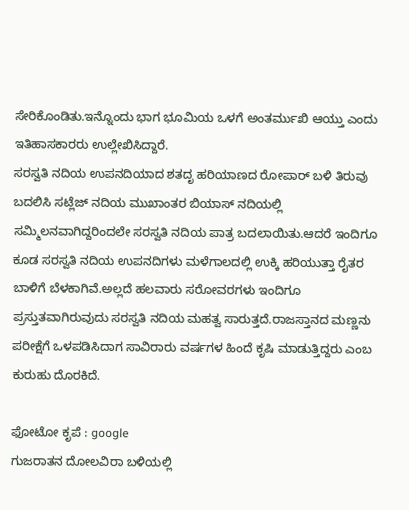ಸೇರಿಕೊಂಡಿತು.ಇನ್ನೊಂದು ಭಾಗ ಭೂಮಿಯ ಒಳಗೆ ಅಂತರ್ಮುಖಿ ಆಯ್ತು ಎಂದು ಇತಿಹಾಸಕಾರರು ಉಲ್ಲೇಖಿಸಿದ್ದಾರೆ.
ಸರಸ್ವತಿ ನದಿಯ ಉಪನದಿಯಾದ ಶತದೃ ಹರಿಯಾಣದ ರೋಪಾರ್ ಬಳಿ ತಿರುವು ಬದಲಿಸಿ ಸಟ್ಲೆಜ್ ನದಿಯ ಮುಖಾಂತರ ಬಿಯಾಸ್ ನದಿಯಲ್ಲಿ ಸಮ್ಮಿಲನವಾಗಿದ್ದರಿಂದಲೇ ಸರಸ್ವತಿ ನದಿಯ ಪಾತ್ರ ಬದಲಾಯಿತು.ಆದರೆ ಇಂದಿಗೂ ಕೂಡ ಸರಸ್ವತಿ ನದಿಯ ಉಪನದಿಗಳು ಮಳೆಗಾಲದಲ್ಲಿ ಉಕ್ಕಿ ಹರಿಯುತ್ತಾ ರೈತರ ಬಾಳಿಗೆ ಬೆಳಕಾಗಿವೆ.ಅಲ್ಲದೆ ಹಲವಾರು ಸರೋವರಗಳು ಇಂದಿಗೂ ಪ್ರಸ್ತುತವಾಗಿರುವುದು ಸರಸ್ವತಿ ನದಿಯ ಮಹತ್ವ ಸಾರುತ್ತದೆ.ರಾಜಸ್ತಾನದ ಮಣ್ಣನು ಪರೀಕ್ಷೆಗೆ ಒಳಪಡಿಸಿದಾಗ ಸಾವಿರಾರು ವರ್ಷಗಳ ಹಿಂದೆ ಕೃಷಿ ಮಾಡುತ್ತಿದ್ದರು ಎಂಬ ಕುರುಹು ದೊರಕಿದೆ.

ಫೋಟೋ ಕೃಪೆ : google
ಗುಜರಾತನ ದೋಲವಿರಾ ಬಳಿಯಲ್ಲಿ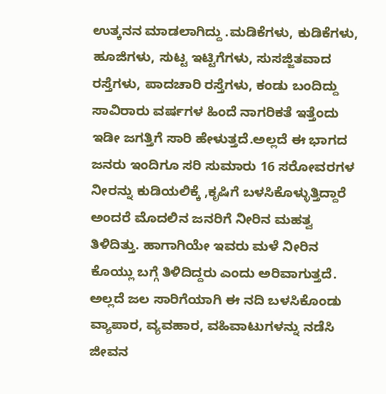ಉತ್ಕನನ ಮಾಡಲಾಗಿದ್ದು .ಮಡಿಕೆಗಳು, ಕುಡಿಕೆಗಳು, ಹೂಜಿಗಳು, ಸುಟ್ಟ ಇಟ್ಟಿಗೆಗಳು, ಸುಸಜ್ಜಿತವಾದ ರಸ್ತೆಗಳು, ಪಾದಚಾರಿ ರಸ್ತೆಗಳು, ಕಂಡು ಬಂದಿದ್ದು ಸಾವಿರಾರು ವರ್ಷಗಳ ಹಿಂದೆ ನಾಗರಿಕತೆ ಇತ್ತೆಂದು ಇಡೀ ಜಗತ್ತಿಗೆ ಸಾರಿ ಹೇಳುತ್ತದೆ.ಅಲ್ಲದೆ ಈ ಭಾಗದ ಜನರು ಇಂದಿಗೂ ಸರಿ ಸುಮಾರು 16 ಸರೋವರಗಳ ನೀರನ್ನು ಕುಡಿಯಲಿಕ್ಕೆ ,ಕೃಷಿಗೆ ಬಳಸಿಕೊಳ್ಳುತ್ತಿದ್ದಾರೆ ಅಂದರೆ ಮೊದಲಿನ ಜನರಿಗೆ ನೀರಿನ ಮಹತ್ವ ತಿಳಿದಿತ್ತು. ಹಾಗಾಗಿಯೇ ಇವರು ಮಳೆ ನೀರಿನ ಕೊಯ್ಲು ಬಗ್ಗೆ ತಿಳಿದಿದ್ದರು ಎಂದು ಅರಿವಾಗುತ್ತದೆ. ಅಲ್ಲದೆ ಜಲ ಸಾರಿಗೆಯಾಗಿ ಈ ನದಿ ಬಳಸಿಕೊಂಡು ವ್ಯಾಪಾರ, ವ್ಯವಹಾರ, ವಹಿವಾಟುಗಳನ್ನು ನಡೆಸಿ ಜೀವನ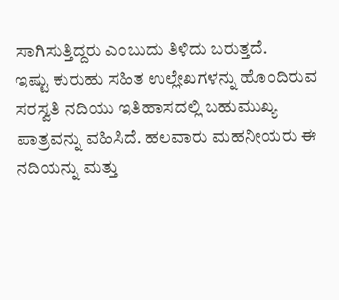ಸಾಗಿಸುತ್ತಿದ್ದರು ಎಂಬುದು ತಿಳಿದು ಬರುತ್ತದೆ.
ಇಷ್ಟು ಕುರುಹು ಸಹಿತ ಉಲ್ಲೇಖಗಳನ್ನು ಹೊಂದಿರುವ ಸರಸ್ವತಿ ನದಿಯು ಇತಿಹಾಸದಲ್ಲಿ ಬಹುಮುಖ್ಯ ಪಾತ್ರವನ್ನು ವಹಿಸಿದೆ. ಹಲವಾರು ಮಹನೀಯರು ಈ ನದಿಯನ್ನು ಮತ್ತು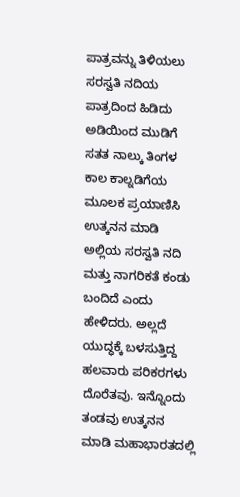ಪಾತ್ರವನ್ನು ತಿಳಿಯಲು ಸರಸ್ವತಿ ನದಿಯ ಪಾತ್ರದಿಂದ ಹಿಡಿದು ಅಡಿಯಿಂದ ಮುಡಿಗೆ ಸತತ ನಾಲ್ಕು ತಿಂಗಳ ಕಾಲ ಕಾಲ್ನಡಿಗೆಯ ಮೂಲಕ ಪ್ರಯಾಣಿಸಿ ಉತ್ಕನನ ಮಾಡಿ ಅಲ್ಲಿಯ ಸರಸ್ವತಿ ನದಿ ಮತ್ತು ನಾಗರಿಕತೆ ಕಂಡು ಬಂದಿದೆ ಎಂದು ಹೇಳಿದರು. ಅಲ್ಲದೆ ಯುದ್ಧಕ್ಕೆ ಬಳಸುತ್ತಿದ್ದ ಹಲವಾರು ಪರಿಕರಗಳು ದೊರೆತವು. ಇನ್ನೊಂದು ತಂಡವು ಉತ್ಕನನ ಮಾಡಿ ಮಹಾಭಾರತದಲ್ಲಿ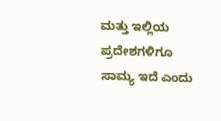ಮತ್ತು ಇಲ್ಲಿಯ ಪ್ರದೇಶಗಳಿಗೂ ಸಾಮ್ಯ ಇದೆ ಎಂದು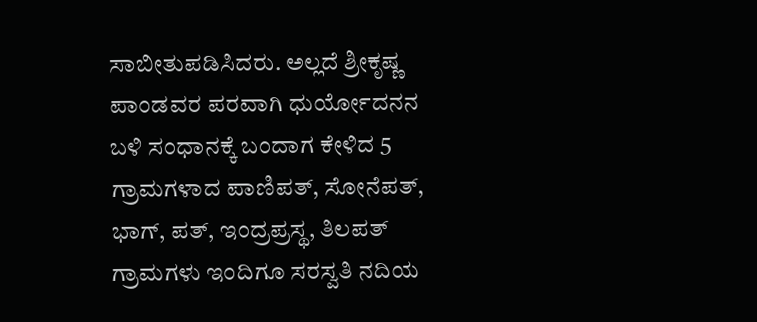ಸಾಬೀತುಪಡಿಸಿದರು. ಅಲ್ಲದೆ ಶ್ರೀಕೃಷ್ಣ ಪಾಂಡವರ ಪರವಾಗಿ ಧುರ್ಯೋದನನ ಬಳಿ ಸಂಧಾನಕ್ಕೆ ಬಂದಾಗ ಕೇಳಿದ 5 ಗ್ರಾಮಗಳಾದ ಪಾಣಿಪತ್, ಸೋನೆಪತ್, ಭಾಗ್, ಪತ್, ಇಂದ್ರಪ್ರಸ್ಥ, ತಿಲಪತ್ ಗ್ರಾಮಗಳು ಇಂದಿಗೂ ಸರಸ್ವತಿ ನದಿಯ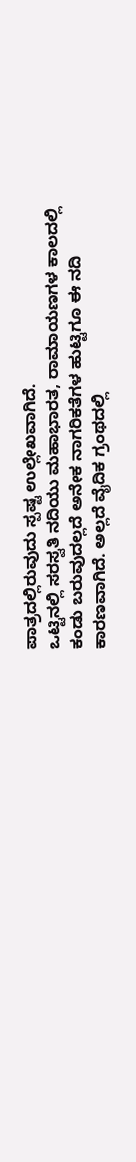ಪಾತ್ರದಲ್ಲಿರುವುದು ಸ್ಪಷ್ಟ ಉಲ್ಲೇಖವಾಗಿದೆ.
ಒಟ್ಟಿನಲ್ಲಿ ಸರಸ್ವತಿ ನದಿಯು ಮಹಾಭಾರತ, ರಾಮಾಯಣಗಳ ಕಾಲದಲ್ಲಿ ಕಂಡು ಬರುವುದಲ್ಲದೆ ಅನೇಕ ನಾಗರಿಕತೆಗಳ ಹುಟ್ಟಿಗೂ ಈ ನದಿ ಕಾರಣವಾಗಿದೆ. ಅಲ್ಲದೆ ವೈದಿಕ ಗ್ರಂಥದಲ್ಲಿ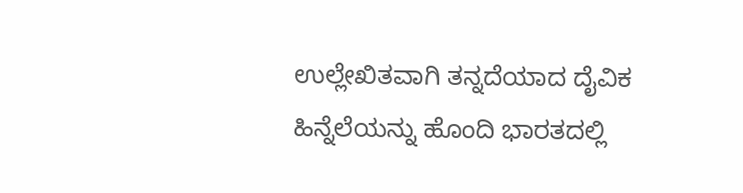ಉಲ್ಲೇಖಿತವಾಗಿ ತನ್ನದೆಯಾದ ದೈವಿಕ ಹಿನ್ನೆಲೆಯನ್ನು ಹೊಂದಿ ಭಾರತದಲ್ಲಿ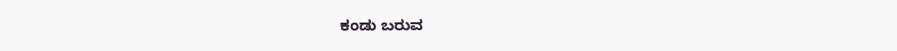ಕಂಡು ಬರುವ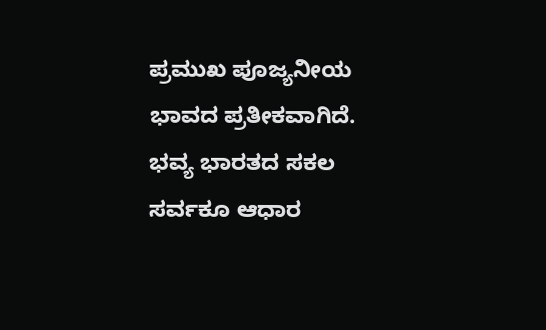ಪ್ರಮುಖ ಪೂಜ್ಯನೀಯ ಭಾವದ ಪ್ರತೀಕವಾಗಿದೆ. ಭವ್ಯ ಭಾರತದ ಸಕಲ ಸರ್ವಕೂ ಆಧಾರ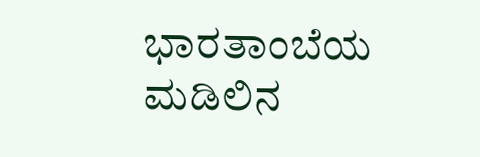ಭಾರತಾಂಬೆಯ ಮಡಿಲಿನ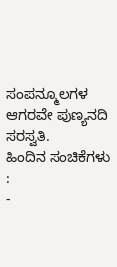ಸಂಪನ್ಮೂಲಗಳ ಆಗರವೇ ಪುಣ್ಯನದಿ ಸರಸ್ವತಿ.
ಹಿಂದಿನ ಸಂಚಿಕೆಗಳು :
-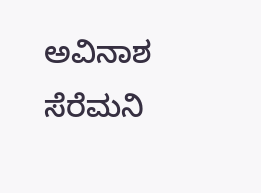ಅವಿನಾಶ ಸೆರೆಮನಿ